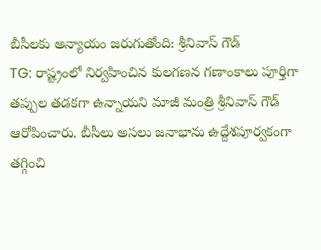బీసీలకు అన్యాయం జరుగుతోంది: శ్రీనివాస్ గౌడ్
TG: రాష్ట్రంలో నిర్వహించిన కులగణన గణాంకాలు పూర్తిగా తప్పుల తడకగా ఉన్నాయని మాజీ మంత్రి శ్రీనివాస్ గౌడ్ ఆరోపించారు. బీసీలు అసలు జనాభాను ఉద్దేశపూర్వకంగా తగ్గించి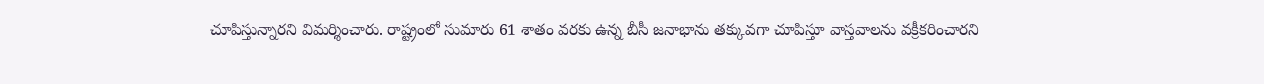చూపిస్తున్నారని విమర్శించారు. రాష్ట్రంలో సుమారు 61 శాతం వరకు ఉన్న బీసీ జనాభాను తక్కువగా చూపిస్తూ వాస్తవాలను వక్రీకరించారని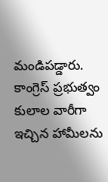మండిపడ్డారు. కాంగ్రెస్ ప్రభుత్వం కులాల వారీగా ఇచ్చిన హామీలను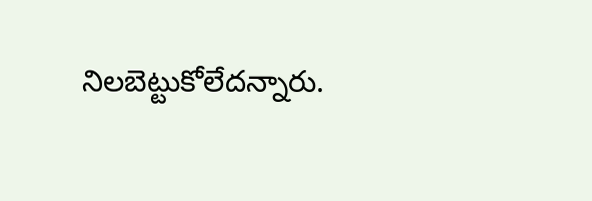నిలబెట్టుకోలేదన్నారు.